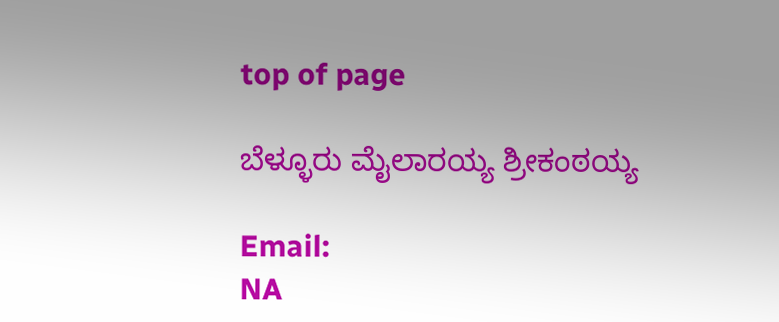top of page

ಬೆಳ್ಳೂರು ಮೈಲಾರಯ್ಯ ಶ್ರೀಕಂಠಯ್ಯ

Email:
NA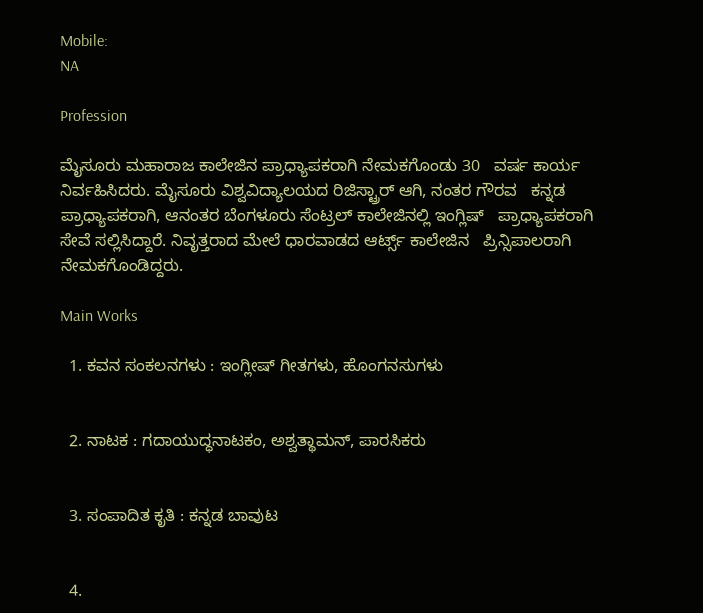Mobile:
NA

Profession

ಮೈಸೂರು ಮಹಾರಾಜ ಕಾಲೇಜಿನ ಪ್ರಾಧ್ಯಾಪಕರಾಗಿ ನೇಮಕಗೊಂಡು 30   ವರ್ಷ ಕಾರ್ಯ ನಿರ್ವಹಿಸಿದರು. ಮೈಸೂರು ವಿಶ್ವವಿದ್ಯಾಲಯದ ರಿಜಿಸ್ಟ್ರಾರ್ ಆಗಿ, ನಂತರ ಗೌರವ   ಕನ್ನಡ ಪ್ರಾಧ್ಯಾಪಕರಾಗಿ, ಆನಂತರ ಬೆಂಗಳೂರು ಸೆಂಟ್ರಲ್ ಕಾಲೇಜಿನಲ್ಲಿ ಇಂಗ್ಲಿಷ್   ಪ್ರಾಧ್ಯಾಪಕರಾಗಿ ಸೇವೆ ಸಲ್ಲಿಸಿದ್ದಾರೆ. ನಿವೃತ್ತರಾದ ಮೇಲೆ ಧಾರವಾಡದ ಆರ್ಟ್ಸ್ ಕಾಲೇಜಿನ   ಪ್ರಿನ್ಸಿಪಾಲರಾಗಿ ನೇಮಕಗೊಂಡಿದ್ದರು.

Main Works

  1. ಕವನ ಸಂಕಲನಗಳು : ಇಂಗ್ಲೀಷ್ ಗೀತಗಳು, ಹೊಂಗನಸುಗಳು


  2. ನಾಟಕ : ಗದಾಯುದ್ಧನಾಟಕಂ, ಅಶ್ವತ್ಥಾಮನ್, ಪಾರಸಿಕರು


  3. ಸಂಪಾದಿತ ಕೃತಿ : ಕನ್ನಡ ಬಾವುಟ


  4.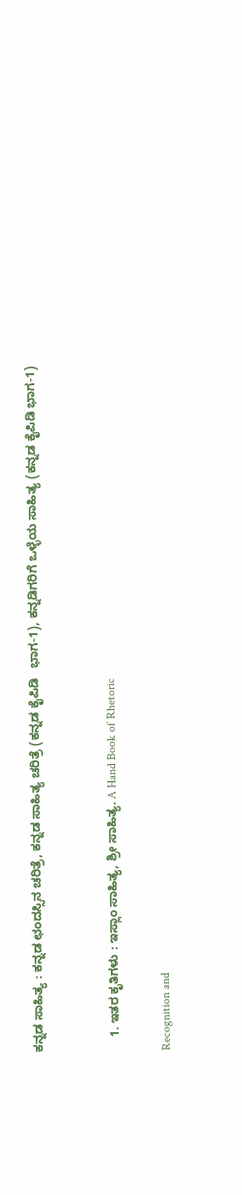ಕನ್ನಡ ಸಾಹಿತ್ಯ : ಕನ್ನಡ ಛಂದಸ್ಸಿನ ಚರಿತ್ರೆ, ಕನ್ನಡ ಸಾಹಿತ್ಯ ಚರಿತ್ರೆ (ಕನ್ನಡ ಕೈಪಿಡಿ   ಭಾಗ-1), ಕನ್ನಡಿಗರಿಗೆ ಒಳ್ಳೆಯ ಸಾಹಿತ್ಯ (ಕನ್ನಡ ಕೈಪಿಡಿ ಭಾಗ-1)


    1. ಇತರ ಕೃತಿಗಳು : ಇಸ್ಲಾಂ ಸಾಹಿತ್ಯ, ಶ್ರೀ ಸಾಹಿತ್ಯ. A Hand Book of Rhetoric

Recognition and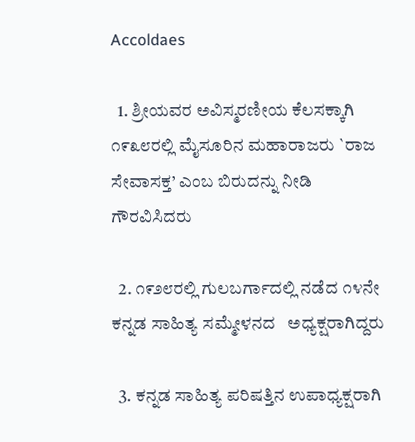Accoldaes

  1. ಶ್ರೀಯವರ ಅವಿಸ್ಮರಣೀಯ ಕೆಲಸಕ್ಕಾಗಿ  ೧೯೩೮ರಲ್ಲಿ ಮೈಸೂರಿನ ಮಹಾರಾಜರು `ರಾಜ ಸೇವಾಸಕ್ತ’ ಎಂಬ ಬಿರುದನ್ನು ನೀಡಿ ಗೌರವಿಸಿದರು

  2. ೧೯೨೮ರಲ್ಲಿ ಗುಲಬರ್ಗಾದಲ್ಲಿ ನಡೆದ ೧೪ನೇ ಕನ್ನಡ ಸಾಹಿತ್ಯ ಸಮ್ಮೇಳನದ   ಅಧ್ಯಕ್ಷರಾಗಿದ್ದರು

  3. ಕನ್ನಡ ಸಾಹಿತ್ಯ ಪರಿಷತ್ತಿನ ಉಪಾಧ್ಯಕ್ಷರಾಗಿ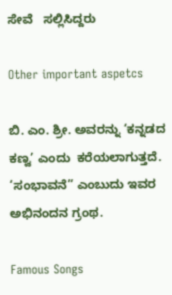ಸೇವೆ   ಸಲ್ಲಿಸಿದ್ದರು

Other important aspetcs

ಬಿ. ಎಂ. ಶ್ರೀ. ಅವರನ್ನು ‘ಕನ್ನಡದ ಕಣ್ವ’ ಎಂದು  ಕರೆಯಲಾಗುತ್ತದೆ. ‘ಸಂಭಾವನೆ” ಎಂಬುದು ಇವರ ಅಭಿನಂದನ ಗ್ರಂಥ.

Famous Songs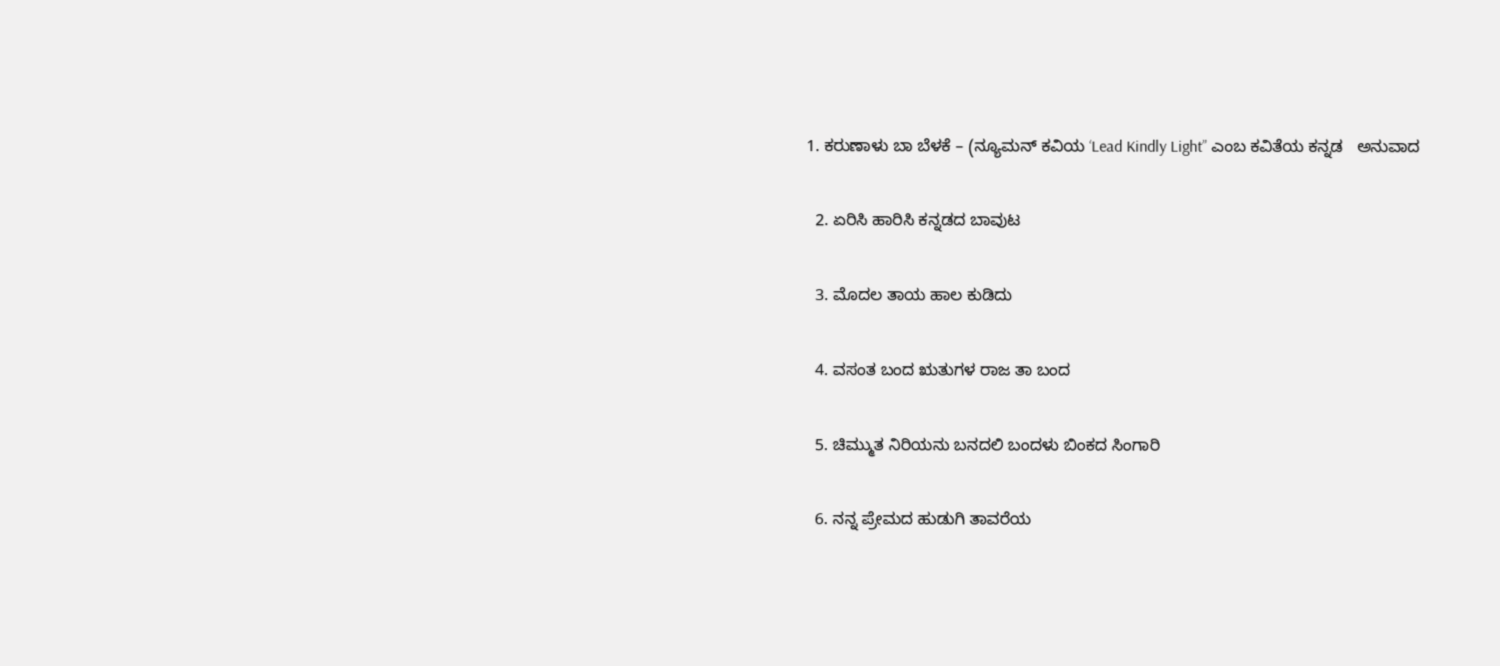1. ಕರುಣಾಳು ಬಾ ಬೆಳಕೆ – (ನ್ಯೂಮನ್ ಕವಿಯ ‘Lead Kindly Light” ಎಂಬ ಕವಿತೆಯ ಕನ್ನಡ   ಅನುವಾದ

  2. ಏರಿಸಿ ಹಾರಿಸಿ ಕನ್ನಡದ ಬಾವುಟ

  3. ಮೊದಲ ತಾಯ ಹಾಲ ಕುಡಿದು

  4. ವಸಂತ ಬಂದ ಋತುಗಳ ರಾಜ ತಾ ಬಂದ

  5. ಚಿಮ್ಮುತ ನಿರಿಯನು ಬನದಲಿ ಬಂದಳು ಬಿಂಕದ ಸಿಂಗಾರಿ

  6. ನನ್ನ ಪ್ರೇಮದ ಹುಡುಗಿ ತಾವರೆಯ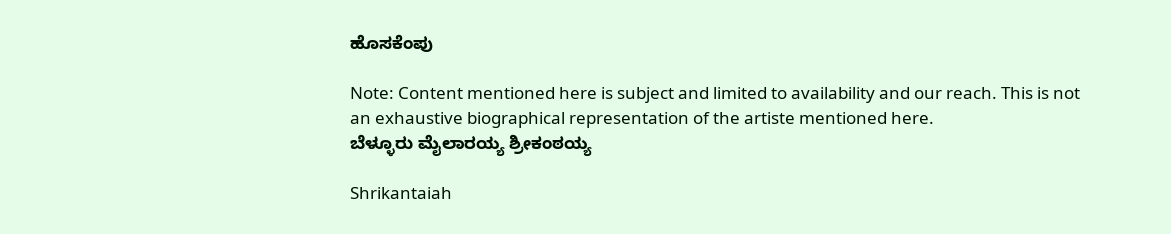ಹೊಸಕೆಂಪು

Note: Content mentioned here is subject and limited to availability and our reach. This is not an exhaustive biographical representation of the artiste mentioned here.
ಬೆಳ್ಳೂರು ಮೈಲಾರಯ್ಯ ಶ್ರೀಕಂಠಯ್ಯ

Shrikantaiah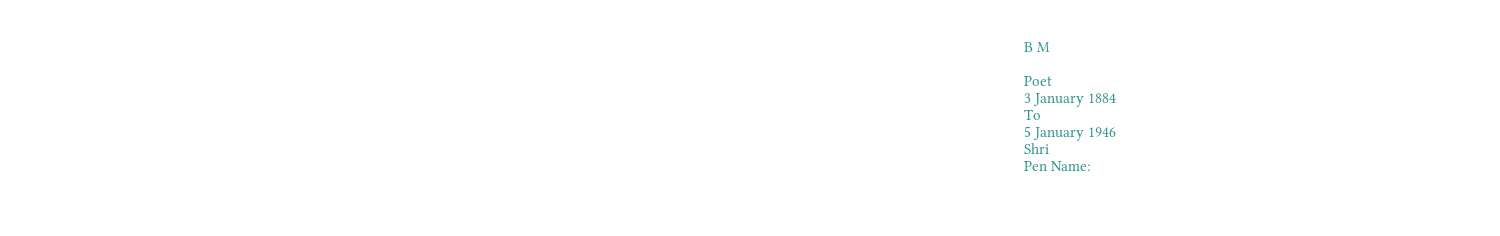B M

Poet
3 January 1884
To
5 January 1946
Shri
Pen Name: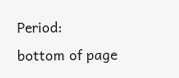Period:
bottom of page